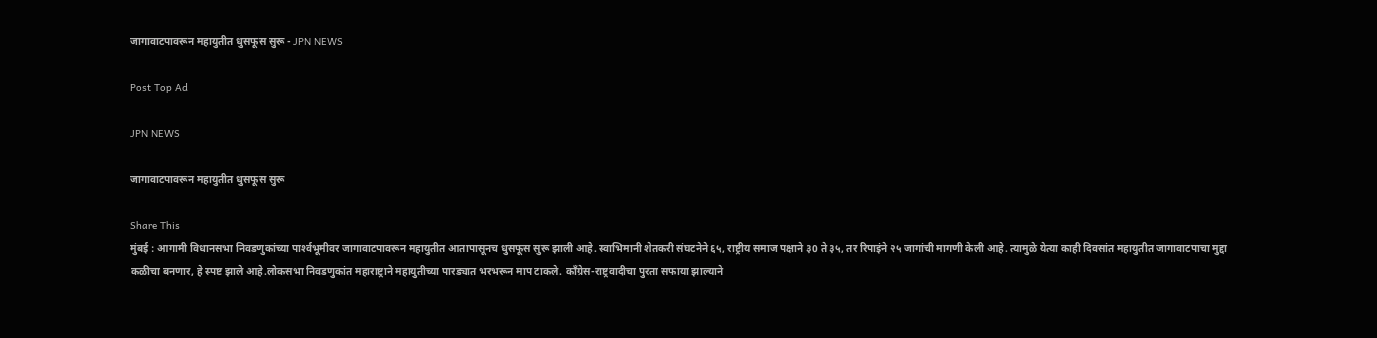जागावाटपावरून महायुतीत धुसफूस सुरू - JPN NEWS

Post Top Ad

JPN NEWS

जागावाटपावरून महायुतीत धुसफूस सुरू

Share This
मुंबई : आगामी विधानसभा निवडणुकांच्या पार्श्‍वभूमीवर जागावाटपावरून महायुतीत आतापासूनच धुसफूस सुरू झाली आहे. स्वाभिमानी शेतकरी संघटनेने ६५, राष्ट्रीय समाज पक्षाने ३0 ते ३५, तर रिपाइंने २५ जागांची मागणी केली आहे. त्यामुळे येत्या काही दिवसांत महायुतीत जागावाटपाचा मुद्दा कळीचा बनणार, हे स्पष्ट झाले आहे.लोकसभा निवडणुकांत महाराष्ट्राने महायुतीच्या पारड्यात भरभरून माप टाकले. काँग्रेस-राष्ट्रवादीचा पुरता सफाया झाल्याने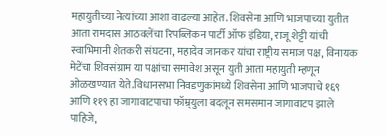महायुतीच्या नेत्यांच्या आशा वाढल्या आहेत. शिवसेना आणि भाजपाच्या युतीत आता रामदास आठवलेंचा रिपब्लिकन पार्टी ऑफ इंडिया, राजू शेट्टी यांची स्वाभिमानी शेतकरी संघटना, महादेव जानकर यांचा राष्ट्रीय समाज पक्ष, विनायक मेटेंचा शिवसंग्राम या पक्षांचा समावेश असून युती आता महायुती म्हणून ओळखण्यात येते.विधानसभा निवडणुकांमध्ये शिवसेना आणि भाजपाचे १६९ आणि ११९ हा जागावाटपाचा फॉम्र्युला बदलून समसमान जागावाटप झाले पाहिजे,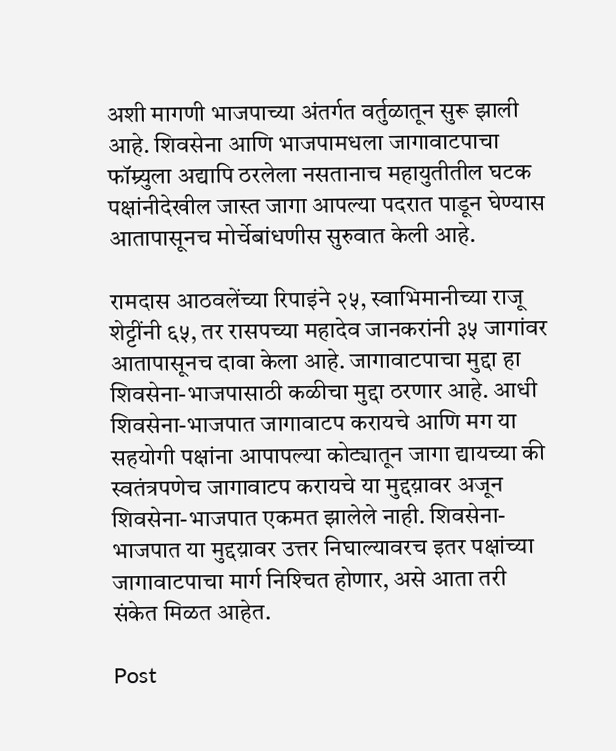अशी मागणी भाजपाच्या अंतर्गत वर्तुळातून सुरू झाली आहे. शिवसेना आणि भाजपामधला जागावाटपाचा फॉम्र्युला अद्यापि ठरलेला नसतानाच महायुतीतील घटक पक्षांनीदेखील जास्त जागा आपल्या पदरात पाडून घेण्यास आतापासूनच मोर्चेबांधणीस सुरुवात केली आहे.

रामदास आठवलेंच्या रिपाइंने २५, स्वाभिमानीच्या राजू शेट्टींनी ६५, तर रासपच्या महादेव जानकरांनी ३५ जागांवर आतापासूनच दावा केला आहे. जागावाटपाचा मुद्दा हा शिवसेना-भाजपासाठी कळीचा मुद्दा ठरणार आहे. आधी शिवसेना-भाजपात जागावाटप करायचे आणि मग या सहयोगी पक्षांना आपापल्या कोट्यातून जागा द्यायच्या की स्वतंत्रपणेच जागावाटप करायचे या मुद्दय़ावर अजून शिवसेना-भाजपात एकमत झालेले नाही. शिवसेना-भाजपात या मुद्दय़ावर उत्तर निघाल्यावरच इतर पक्षांच्या जागावाटपाचा मार्ग निश्‍चित होणार, असे आता तरी संकेत मिळत आहेत.

Post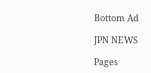Bottom Ad

JPN NEWS

Pages